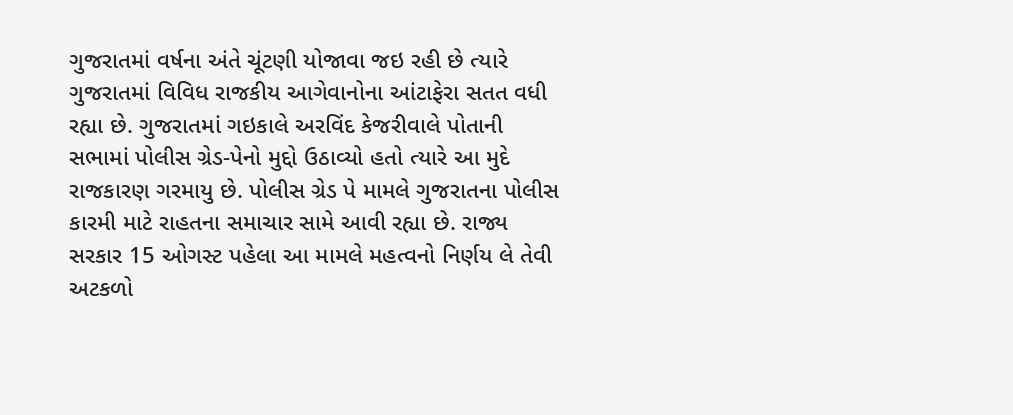ગુજરાતમાં વર્ષના અંતે ચૂંટણી યોજાવા જઇ રહી છે ત્યારે ગુજરાતમાં વિવિધ રાજકીય આગેવાનોના આંટાફેરા સતત વધી રહ્યા છે. ગુજરાતમાં ગઇકાલે અરવિંદ કેજરીવાલે પોતાની સભામાં પોલીસ ગ્રેડ-પેનો મુદ્દો ઉઠાવ્યો હતો ત્યારે આ મુદે રાજકારણ ગરમાયુ છે. પોલીસ ગ્રેડ પે મામલે ગુજરાતના પોલીસ કારમી માટે રાહતના સમાચાર સામે આવી રહ્યા છે. રાજ્ય સરકાર 15 ઓગસ્ટ પહેલા આ મામલે મહત્વનો નિર્ણય લે તેવી અટકળો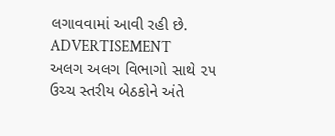લગાવવામાં આવી રહી છે.
ADVERTISEMENT
અલગ અલગ વિભાગો સાથે ૨૫ ઉચ્ચ સ્તરીય બેઠકોને અંતે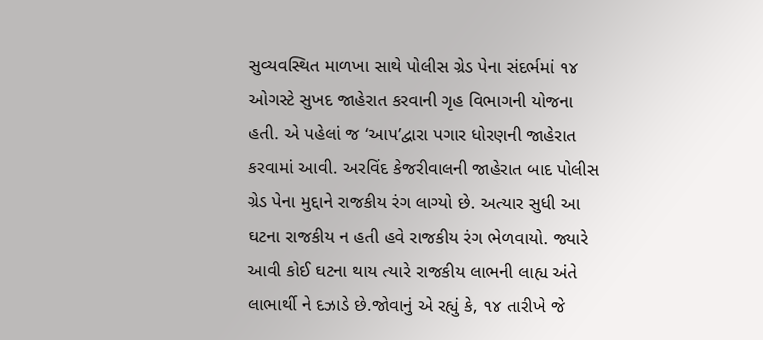સુવ્યવસ્થિત માળખા સાથે પોલીસ ગ્રેડ પેના સંદર્ભમાં ૧૪ ઓગસ્ટે સુખદ જાહેરાત કરવાની ગૃહ વિભાગની યોજના હતી. એ પહેલાં જ ‘આપ’દ્વારા પગાર ધોરણની જાહેરાત કરવામાં આવી. અરવિંદ કેજરીવાલની જાહેરાત બાદ પોલીસ ગ્રેડ પેના મુદ્દાને રાજકીય રંગ લાગ્યો છે. અત્યાર સુધી આ ઘટના રાજકીય ન હતી હવે રાજકીય રંગ ભેળવાયો. જ્યારે આવી કોઈ ઘટના થાય ત્યારે રાજકીય લાભની લાહ્ય અંતે લાભાર્થી ને દઝાડે છે.જોવાનું એ રહ્યું કે, ૧૪ તારીખે જે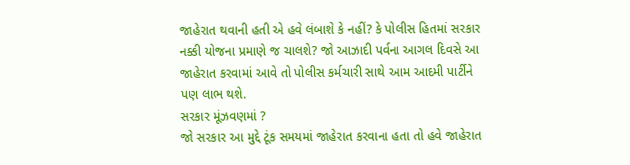જાહેરાત થવાની હતી એ હવે લંબાશે કે નહીં? કે પોલીસ હિતમાં સરકાર નક્કી યોજના પ્રમાણે જ ચાલશે? જો આઝાદી પર્વના આગલ દિવસે આ જાહેરાત કરવામાં આવે તો પોલીસ કર્મચારી સાથે આમ આદમી પાર્ટીને પણ લાભ થશે.
સરકાર મૂંઝવણમાં ?
જો સરકાર આ મુદ્દે ટૂંક સમયમાં જાહેરાત કરવાના હતા તો હવે જાહેરાત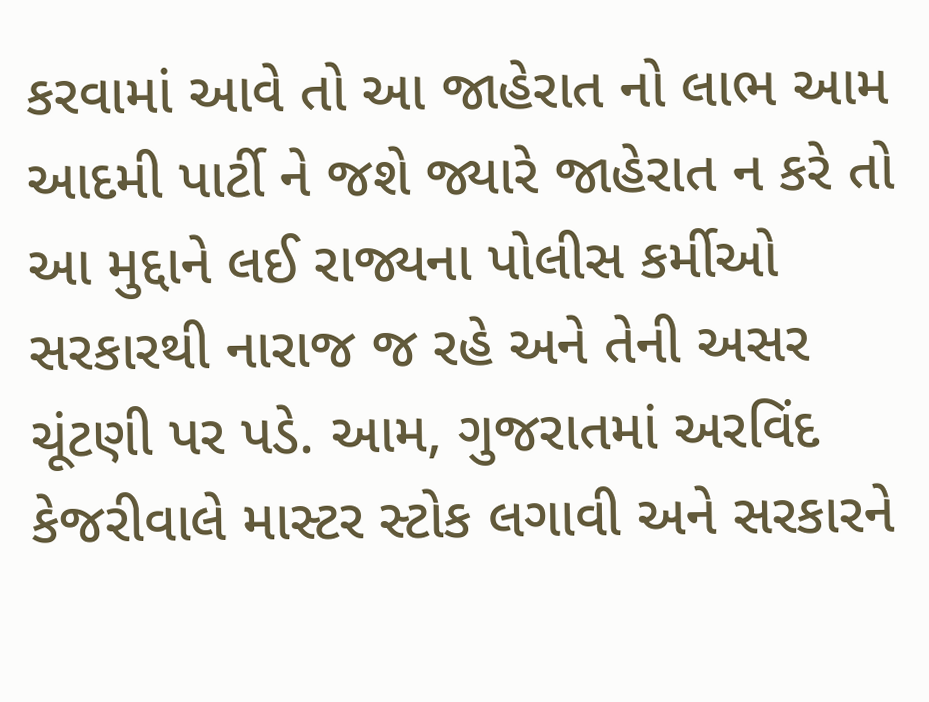કરવામાં આવે તો આ જાહેરાત નો લાભ આમ આદમી પાર્ટી ને જશે જ્યારે જાહેરાત ન કરે તો આ મુદ્દાને લઈ રાજ્યના પોલીસ કર્મીઓ સરકારથી નારાજ જ રહે અને તેની અસર ચૂંટણી પર પડે. આમ, ગુજરાતમાં અરવિંદ કેજરીવાલે માસ્ટર સ્ટોક લગાવી અને સરકારને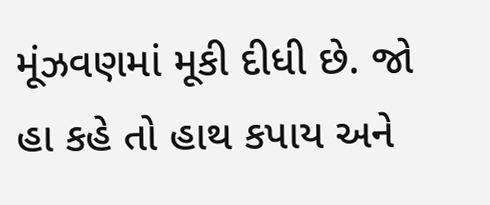મૂંઝવણમાં મૂકી દીધી છે. જો હા કહે તો હાથ કપાય અને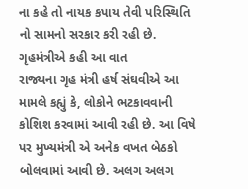ના કહે તો નાયક કપાય તેવી પરિસ્થિતિ નો સામનો સરકાર કરી રહી છે.
ગૃહમંત્રીએ કહી આ વાત
રાજ્યના ગૃહ મંત્રી હર્ષ સંઘવીએ આ મામલે કહ્યું કે, લોકોને ભટકાવવાની કોશિશ કરવામાં આવી રહી છે. આ વિષે પર મુખ્યમંત્રી એ અનેક વખત બેઠકો બોલવામાં આવી છે. અલગ અલગ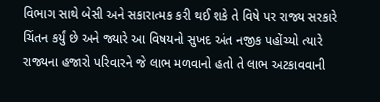વિભાગ સાથે બેસી અને સકારાત્મક કરી થઈ શકે તે વિષે પર રાજ્ય સરકારે ચિંતન કર્યું છે અને જ્યારે આ વિષયનો સુખદ અંત નજીક પહોંચ્યો ત્યારે રાજ્યના હજારો પરિવારને જે લાભ મળવાનો હતો તે લાભ અટકાવવાની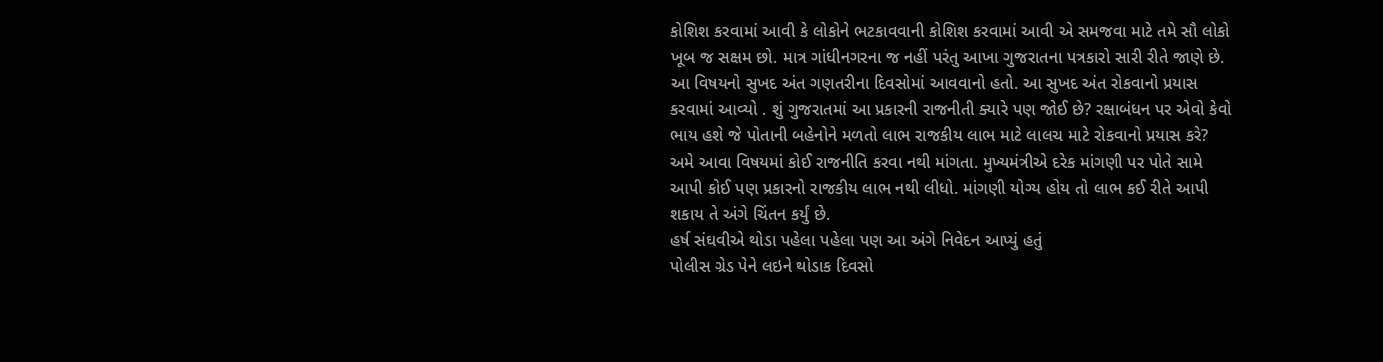કોશિશ કરવામાં આવી કે લોકોને ભટકાવવાની કોશિશ કરવામાં આવી એ સમજવા માટે તમે સૌ લોકો ખૂબ જ સક્ષમ છો. માત્ર ગાંધીનગરના જ નહીં પરંતુ આખા ગુજરાતના પત્રકારો સારી રીતે જાણે છે. આ વિષયનો સુખદ અંત ગણતરીના દિવસોમાં આવવાનો હતો. આ સુખદ અંત રોકવાનો પ્રયાસ કરવામાં આવ્યો . શું ગુજરાતમાં આ પ્રકારની રાજનીતી ક્યારે પણ જોઈ છે? રક્ષાબંધન પર એવો કેવો ભાય હશે જે પોતાની બહેનોને મળતો લાભ રાજકીય લાભ માટે લાલચ માટે રોકવાનો પ્રયાસ કરે? અમે આવા વિષયમાં કોઈ રાજનીતિ કરવા નથી માંગતા. મુખ્યમંત્રીએ દરેક માંગણી પર પોતે સામે આપી કોઈ પણ પ્રકારનો રાજકીય લાભ નથી લીધો. માંગણી યોગ્ય હોય તો લાભ કઈ રીતે આપી શકાય તે અંગે ચિંતન કર્યું છે.
હર્ષ સંઘવીએ થોડા પહેલા પહેલા પણ આ અંગે નિવેદન આપ્યું હતું
પોલીસ ગ્રેડ પેને લઇને થોડાક દિવસો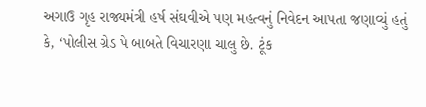અગાઉ ગૃહ રાજ્યમંત્રી હર્ષ સંઘવીએ પણ મહત્વનું નિવેદન આપતા જણાવ્યું હતું કે, ‘પોલીસ ગ્રેડ પે બાબતે વિચારણા ચાલુ છે. ટૂંક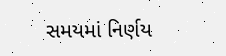સમયમાં નિર્ણય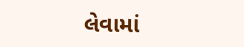લેવામાં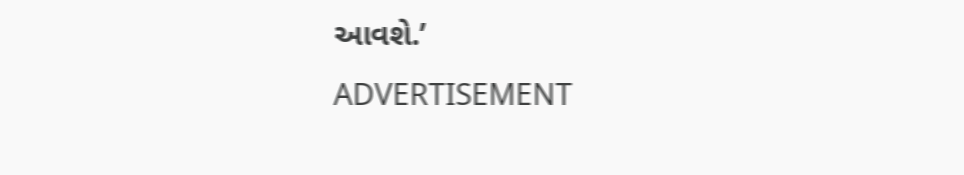આવશે.’
ADVERTISEMENT